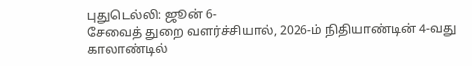புதுடெல்லி: ஜூன் 6-
சேவைத் துறை வளர்ச்சியால், 2026-ம் நிதியாண்டின் 4-வது காலாண்டில்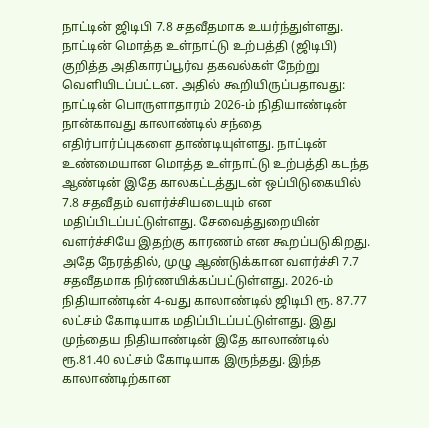நாட்டின் ஜிடிபி 7.8 சதவீதமாக உயர்ந்துள்ளது.
நாட்டின் மொத்த உள்நாட்டு உற்பத்தி (ஜிடிபி) குறித்த அதிகாரப்பூர்வ தகவல்கள் நேற்று வெளியிடப்பட்டன. அதில் கூறியிருப்பதாவது: நாட்டின் பொருளாதாரம் 2026-ம் நிதியாண்டின் நான்காவது காலாண்டில் சந்தை எதிர்பார்ப்புகளை தாண்டியுள்ளது. நாட்டின் உண்மையான மொத்த உள்நாட்டு உற்பத்தி கடந்த ஆண்டின் இதே காலகட்டத்துடன் ஒப்பிடுகையில் 7.8 சதவீதம் வளர்ச்சியடையும் என மதிப்பிடப்பட்டுள்ளது. சேவைத்துறையின் வளர்ச்சியே இதற்கு காரணம் என கூறப்படுகிறது. அதே நேரத்தில், முழு ஆண்டுக்கான வளர்ச்சி 7.7 சதவீதமாக நிர்ணயிக்கப்பட்டுள்ளது. 2026-ம் நிதியாண்டின் 4-வது காலாண்டில் ஜிடிபி ரூ. 87.77 லட்சம் கோடியாக மதிப்பிடப்பட்டுள்ளது. இது முந்தைய நிதியாண்டின் இதே காலாண்டில் ரூ.81.40 லட்சம் கோடியாக இருந்தது. இந்த காலாண்டிற்கான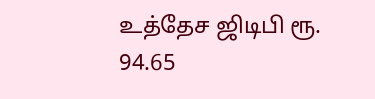உத்தேச ஜிடிபி ரூ. 94.65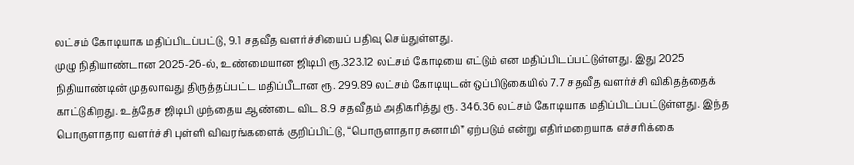லட்சம் கோடியாக மதிப்பிடப்பட்டு, 9.1 சதவீத வளர்ச்சியைப் பதிவு செய்துள்ளது.
முழு நிதியாண்டான 2025-26-ல், உண்மையான ஜிடிபி ரூ.323.12 லட்சம் கோடியை எட்டும் என மதிப்பிடப்பட்டுள்ளது. இது 2025 நிதியாண்டின் முதலாவது திருத்தப்பட்ட மதிப்பீடான ரூ. 299.89 லட்சம் கோடியுடன் ஒப்பிடுகையில் 7.7 சதவீத வளர்ச்சி விகிதத்தைக் காட்டுகிறது. உத்தேச ஜிடிபி முந்தைய ஆண்டை விட 8.9 சதவீதம் அதிகரித்து ரூ. 346.36 லட்சம் கோடியாக மதிப்பிடப்பட்டுள்ளது. இந்த பொருளாதார வளர்ச்சி புள்ளி விவரங்களைக் குறிப்பிட்டு, “பொருளாதார சுனாமி” ஏற்படும் என்று எதிர்மறையாக எச்சரிக்கை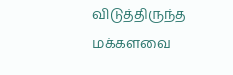விடுத்திருந்த மக்களவை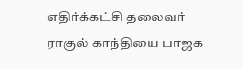எதிர்க்கட்சி தலைவர் ராகுல் காந்தியை பாஜக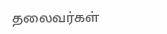தலைவர்கள்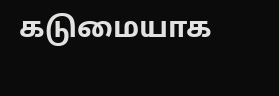கடுமையாக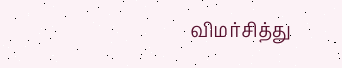விமர்சித்து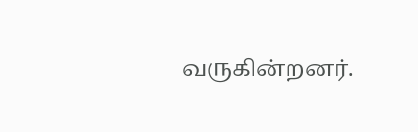வருகின்றனர்.